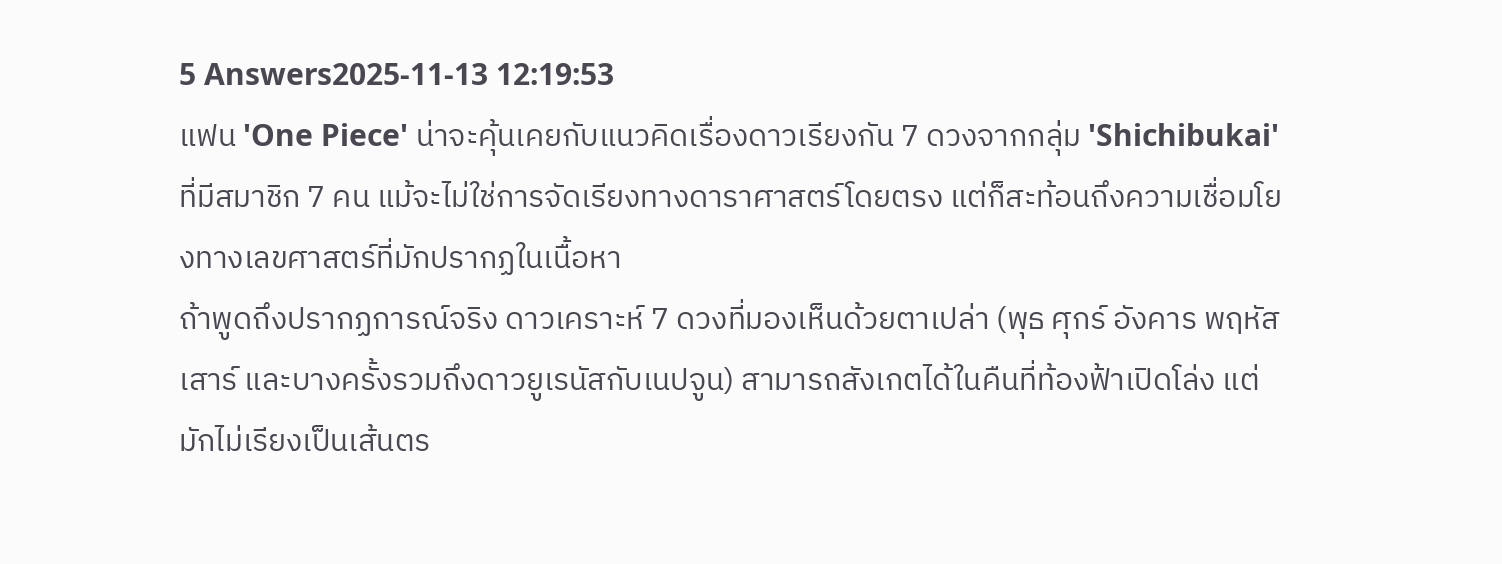5 Answers2025-11-13 12:19:53
แฟน 'One Piece' น่าจะคุ้นเคยกับแนวคิดเรื่องดาวเรียงกัน 7 ดวงจากกลุ่ม 'Shichibukai' ที่มีสมาชิก 7 คน แม้จะไม่ใช่การจัดเรียงทางดาราศาสตร์โดยตรง แต่ก็สะท้อนถึงความเชื่อมโยงทางเลขศาสตร์ที่มักปรากฏในเนื้อหา
ถ้าพูดถึงปรากฏการณ์จริง ดาวเคราะห์ 7 ดวงที่มองเห็นด้วยตาเปล่า (พุธ ศุกร์ อังคาร พฤหัส เสาร์ และบางครั้งรวมถึงดาวยูเรนัสกับเนปจูน) สามารถสังเกตได้ในคืนที่ท้องฟ้าเปิดโล่ง แต่มักไม่เรียงเป็นเส้นตร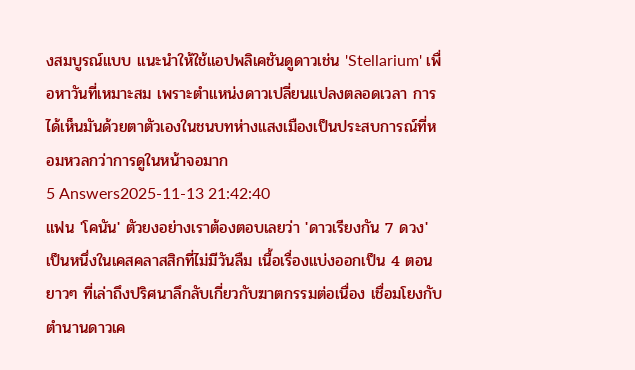งสมบูรณ์แบบ แนะนำให้ใช้แอปพลิเคชันดูดาวเช่น 'Stellarium' เพื่อหาวันที่เหมาะสม เพราะตำแหน่งดาวเปลี่ยนแปลงตลอดเวลา การได้เห็นมันด้วยตาตัวเองในชนบทห่างแสงเมืองเป็นประสบการณ์ที่หอมหวลกว่าการดูในหน้าจอมาก
5 Answers2025-11-13 21:42:40
แฟน 'โคนัน' ตัวยงอย่างเราต้องตอบเลยว่า 'ดาวเรียงกัน 7 ดวง' เป็นหนึ่งในเคสคลาสสิกที่ไม่มีวันลืม เนื้อเรื่องแบ่งออกเป็น 4 ตอนยาวๆ ที่เล่าถึงปริศนาลึกลับเกี่ยวกับฆาตกรรมต่อเนื่อง เชื่อมโยงกับตำนานดาวเค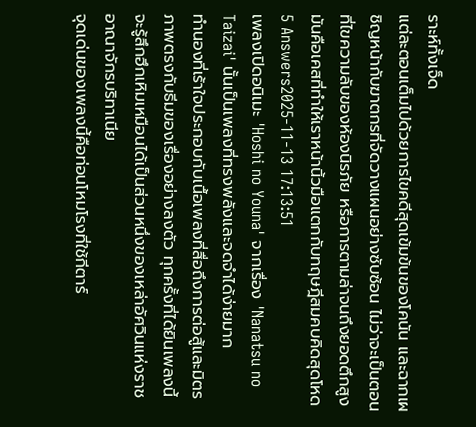ราะห์ทั้งเจ็ด
แต่ละตอนเต็มไปด้วยการไขคดีสุดเข้มข้นของโคนัน และฉากเผชิญหน้ากับฆาตกรที่จัดวางแผนอย่างซับซ้อน ไม่ว่าจะเป็นตอนที่ไขความลับของห้องนิรภัย หรือการตามล่าจนถึงยอดตึกสูง มันคือเคสที่ทำให้เราหน้านิ้วมือแตกกับทฤษฎีสมคบคิดสุดโหด
5 Answers2025-11-13 17:13:51
เพลงเปิดอนิเมะ 'Hoshi no Youna' จากเรื่อง 'Nanatsu no Taizai' นั้นเป็นเพลงที่ทรงพลังและจดจำได้ง่ายมาก
ทำนองที่เร้าใจประกอบกับเนื้อเพลงที่สื่อถึงการต่อสู้และมิตรภาพตรงกับธีมของเรื่องอย่างลงตัว ทุกครั้งที่ได้ยินเพลงนี้จะรู้สึกฮึกเหิมเหมือนได้เป็นส่วนหนึ่งของเหล่าอัศวินแห่งราชอาณาจักรบริทาเนีย
จุดเด่นของเพลงนี้คือท่อนโหมโรงที่ใช้กีตาร์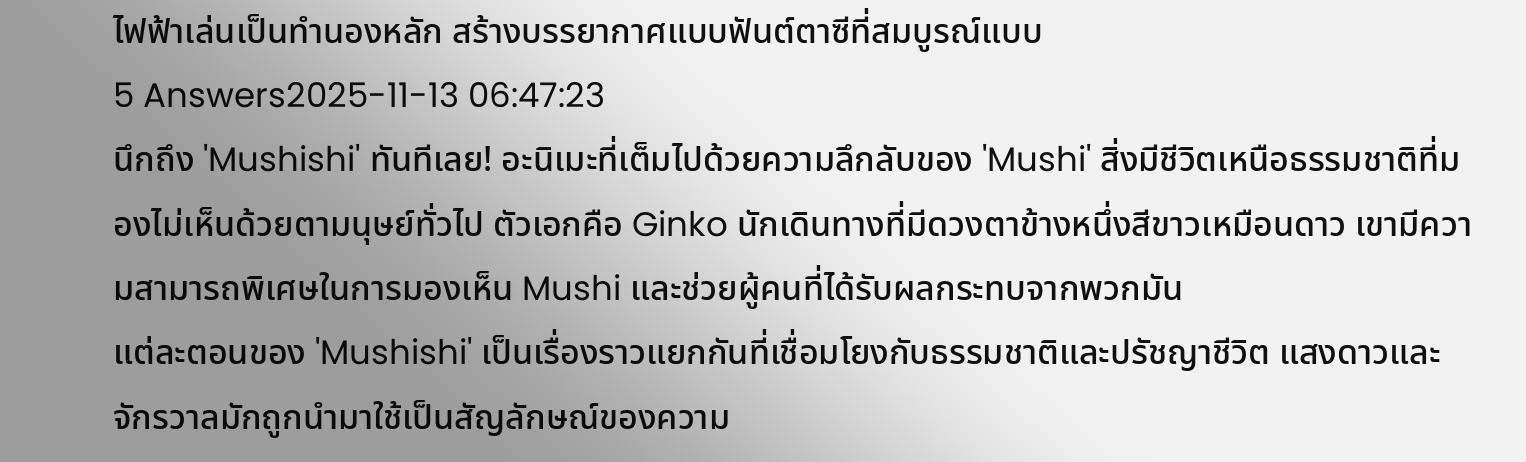ไฟฟ้าเล่นเป็นทำนองหลัก สร้างบรรยากาศแบบฟันต์ตาซีที่สมบูรณ์แบบ
5 Answers2025-11-13 06:47:23
นึกถึง 'Mushishi' ทันทีเลย! อะนิเมะที่เต็มไปด้วยความลึกลับของ 'Mushi' สิ่งมีชีวิตเหนือธรรมชาติที่มองไม่เห็นด้วยตามนุษย์ทั่วไป ตัวเอกคือ Ginko นักเดินทางที่มีดวงตาข้างหนึ่งสีขาวเหมือนดาว เขามีความสามารถพิเศษในการมองเห็น Mushi และช่วยผู้คนที่ได้รับผลกระทบจากพวกมัน
แต่ละตอนของ 'Mushishi' เป็นเรื่องราวแยกกันที่เชื่อมโยงกับธรรมชาติและปรัชญาชีวิต แสงดาวและจักรวาลมักถูกนำมาใช้เป็นสัญลักษณ์ของความ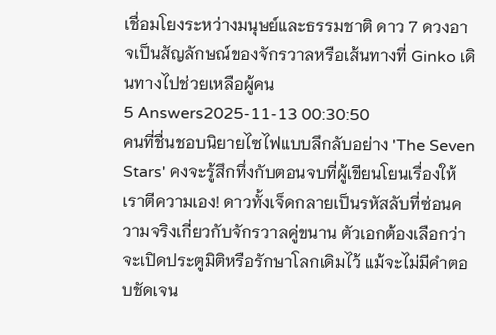เชื่อมโยงระหว่างมนุษย์และธรรมชาติ ดาว 7 ดวงอาจเป็นสัญลักษณ์ของจักรวาลหรือเส้นทางที่ Ginko เดินทางไปช่วยเหลือผู้คน
5 Answers2025-11-13 00:30:50
คนที่ชื่นชอบนิยายไซไฟแบบลึกลับอย่าง 'The Seven Stars' คงจะรู้สึกทึ่งกับตอนจบที่ผู้เขียนโยนเรื่องให้เราตีความเอง! ดาวทั้งเจ็ดกลายเป็นรหัสลับที่ซ่อนความจริงเกี่ยวกับจักรวาลคู่ขนาน ตัวเอกต้องเลือกว่าจะเปิดประตูมิติหรือรักษาโลกเดิมไว้ แม้จะไม่มีคำตอบชัดเจน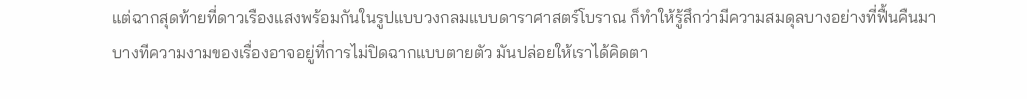แต่ฉากสุดท้ายที่ดาวเรืองแสงพร้อมกันในรูปแบบวงกลมแบบดาราศาสตร์โบราณ ก็ทำให้รู้สึกว่ามีความสมดุลบางอย่างที่ฟื้นคืนมา
บางทีความงามของเรื่องอาจอยู่ที่การไม่ปิดฉากแบบตายตัว มันปล่อยให้เราได้คิดตา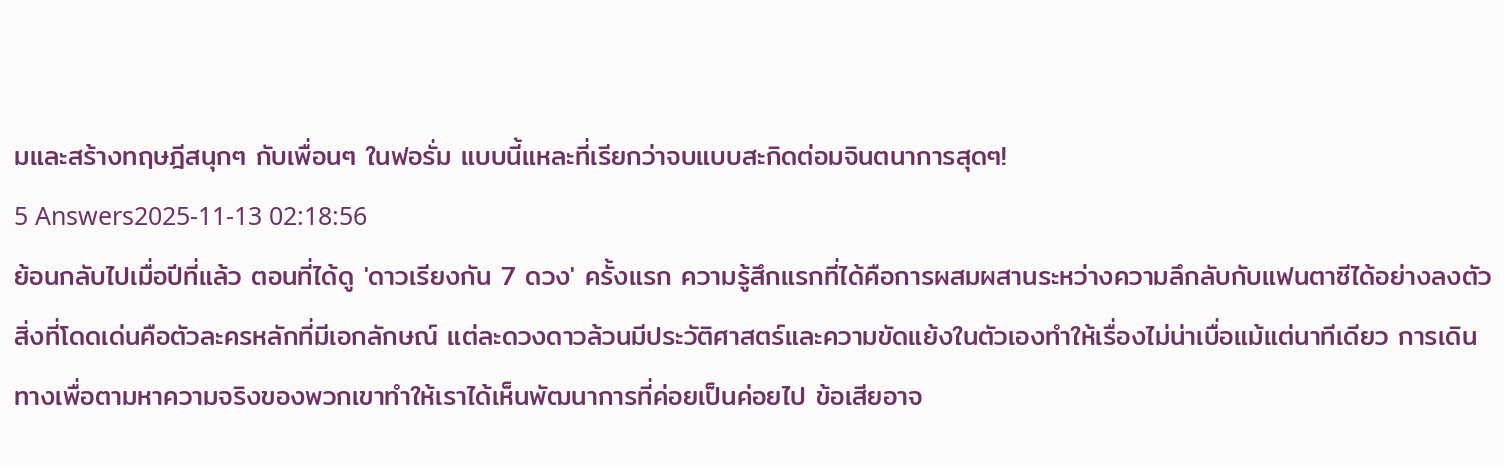มและสร้างทฤษฎีสนุกๆ กับเพื่อนๆ ในฟอรั่ม แบบนี้แหละที่เรียกว่าจบแบบสะกิดต่อมจินตนาการสุดๆ!
5 Answers2025-11-13 02:18:56
ย้อนกลับไปเมื่อปีที่แล้ว ตอนที่ได้ดู 'ดาวเรียงกัน 7 ดวง' ครั้งแรก ความรู้สึกแรกที่ได้คือการผสมผสานระหว่างความลึกลับกับแฟนตาซีได้อย่างลงตัว
สิ่งที่โดดเด่นคือตัวละครหลักที่มีเอกลักษณ์ แต่ละดวงดาวล้วนมีประวัติศาสตร์และความขัดแย้งในตัวเองทำให้เรื่องไม่น่าเบื่อแม้แต่นาทีเดียว การเดินทางเพื่อตามหาความจริงของพวกเขาทำให้เราได้เห็นพัฒนาการที่ค่อยเป็นค่อยไป ข้อเสียอาจ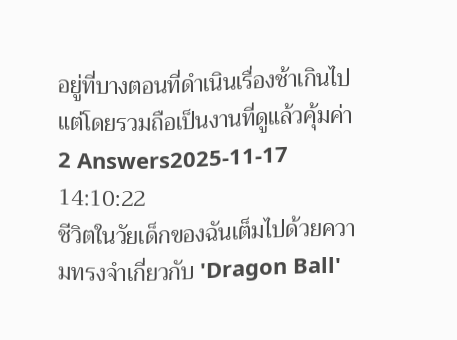อยู่ที่บางตอนที่ดำเนินเรื่องช้าเกินไป แต่โดยรวมถือเป็นงานที่ดูแล้วคุ้มค่า
2 Answers2025-11-17 14:10:22
ชีวิตในวัยเด็กของฉันเต็มไปด้วยความทรงจำเกี่ยวกับ 'Dragon Ball'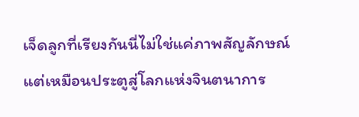เจ็ดลูกที่เรียงกันนี่ไม่ใช่แค่ภาพสัญลักษณ์ แต่เหมือนประตูสู่โลกแห่งจินตนาการ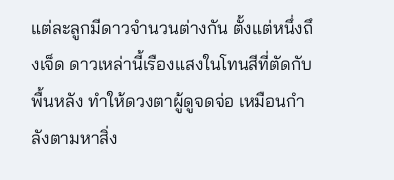แต่ละลูกมีดาวจำนวนต่างกัน ตั้งแต่หนึ่งถึงเจ็ด ดาวเหล่านี้เรืองแสงในโทนสีที่ตัดกับพื้นหลัง ทำให้ดวงตาผู้ดูจดจ่อ เหมือนกำลังตามหาสิ่ง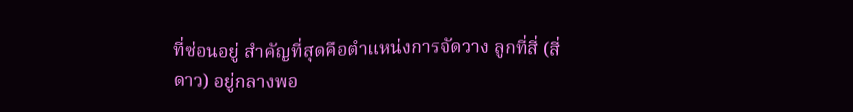ที่ซ่อนอยู่ สำคัญที่สุดคือตำแหน่งการจัดวาง ลูกที่สี่ (สี่ดาว) อยู่กลางพอ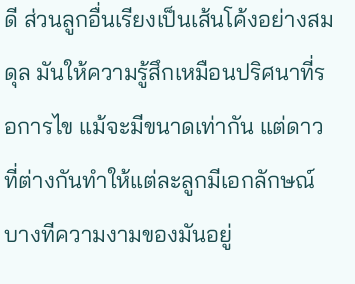ดี ส่วนลูกอื่นเรียงเป็นเส้นโค้งอย่างสมดุล มันให้ความรู้สึกเหมือนปริศนาที่รอการไข แม้จะมีขนาดเท่ากัน แต่ดาวที่ต่างกันทำให้แต่ละลูกมีเอกลักษณ์
บางทีความงามของมันอยู่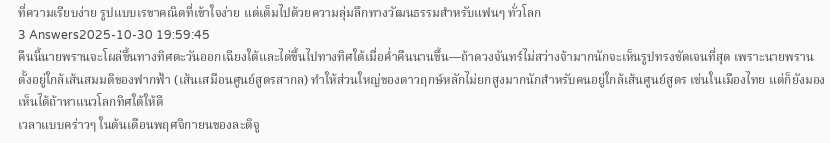ที่ความเรียบง่าย รูปแบบเรขาคณิตที่เข้าใจง่าย แต่เต็มไปด้วยความลุ่มลึกทางวัฒนธรรมสำหรับแฟนๆ ทั่วโลก
3 Answers2025-10-30 19:59:45
คืนนี้นายพรานจะโผล่ขึ้นทางทิศตะวันออกเฉียงใต้และไต่ขึ้นไปทางทิศใต้เมื่อค่ำคืนนานขึ้น—ถ้าดวงจันทร์ไม่สว่างจ้ามากนักจะเห็นรูปทรงชัดเจนที่สุด เพราะนายพรานตั้งอยู่ใกล้เส้นสมมติของฟากฟ้า (เส้นเสมือนศูนย์สูตรสากล) ทำให้ส่วนใหญ่ของดาวฤกษ์หลักไม่ยกสูงมากนักสำหรับคนอยู่ใกล้เส้นศูนย์สูตร เช่นในเมืองไทย แต่ก็ยังมองเห็นได้ถ้าหาแนวโลกทิศใต้ให้ดี
เวลาแบบคร่าวๆ ในต้นเดือนพฤศจิกายนของละติจู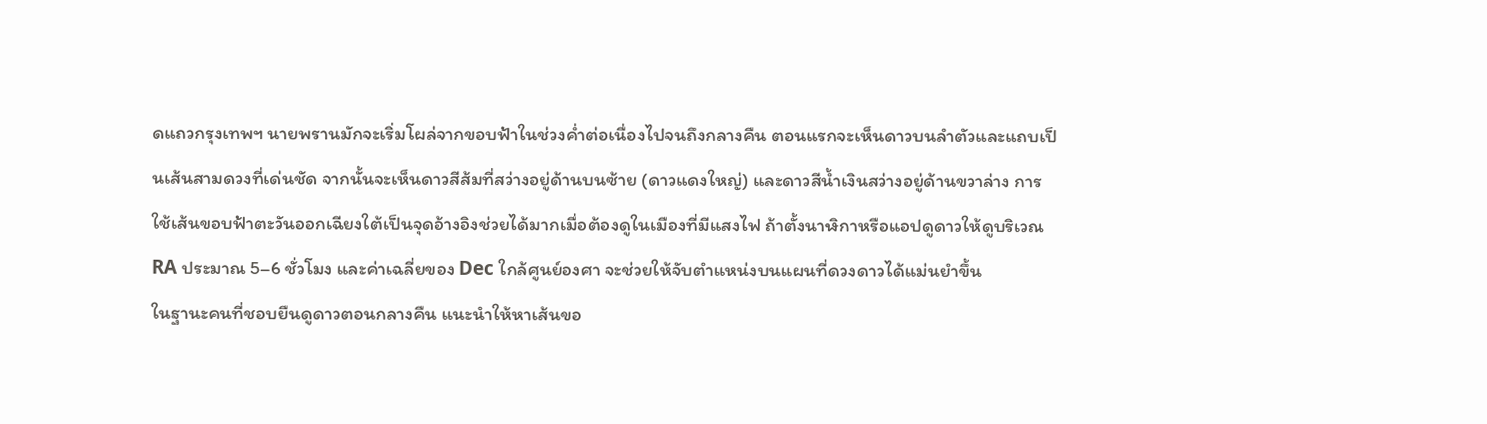ดแถวกรุงเทพฯ นายพรานมักจะเริ่มโผล่จากขอบฟ้าในช่วงค่ำต่อเนื่องไปจนถึงกลางคืน ตอนแรกจะเห็นดาวบนลำตัวและแถบเป็นเส้นสามดวงที่เด่นชัด จากนั้นจะเห็นดาวสีส้มที่สว่างอยู่ด้านบนซ้าย (ดาวแดงใหญ่) และดาวสีน้ำเงินสว่างอยู่ด้านขวาล่าง การใช้เส้นขอบฟ้าตะวันออกเฉียงใต้เป็นจุดอ้างอิงช่วยได้มากเมื่อต้องดูในเมืองที่มีแสงไฟ ถ้าตั้งนาฬิกาหรือแอปดูดาวให้ดูบริเวณ RA ประมาณ 5–6 ชั่วโมง และค่าเฉลี่ยของ Dec ใกล้ศูนย์องศา จะช่วยให้จับตำแหน่งบนแผนที่ดวงดาวได้แม่นยำขึ้น
ในฐานะคนที่ชอบยืนดูดาวตอนกลางคืน แนะนำให้หาเส้นขอ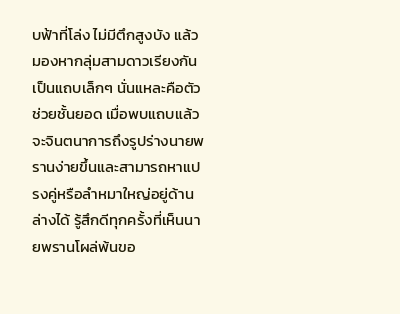บฟ้าที่โล่ง ไม่มีตึกสูงบัง แล้วมองหากลุ่มสามดาวเรียงกันเป็นแถบเล็กๆ นั่นแหละคือตัวช่วยชั้นยอด เมื่อพบแถบแล้วจะจินตนาการถึงรูปร่างนายพรานง่ายขึ้นและสามารถหาแปรงคู่หรือลำหมาใหญ่อยู่ด้านล่างได้ รู้สึกดีทุกครั้งที่เห็นนายพรานโผล่พ้นขอ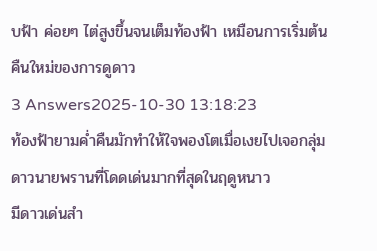บฟ้า ค่อยๆ ไต่สูงขึ้นจนเต็มท้องฟ้า เหมือนการเริ่มต้นคืนใหม่ของการดูดาว
3 Answers2025-10-30 13:18:23
ท้องฟ้ายามค่ำคืนมักทำให้ใจพองโตเมื่อเงยไปเจอกลุ่มดาวนายพรานที่โดดเด่นมากที่สุดในฤดูหนาว
มีดาวเด่นสำ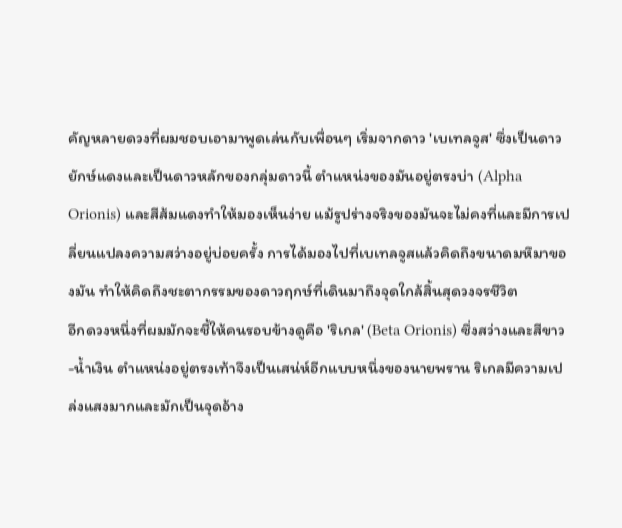คัญหลายดวงที่ผมชอบเอามาพูดเล่นกับเพื่อนๆ เริ่มจากดาว 'เบเทลจูส' ซึ่งเป็นดาวยักษ์แดงและเป็นดาวหลักของกลุ่มดาวนี้ ตำแหน่งของมันอยู่ตรงบ่า (Alpha Orionis) และสีส้มแดงทำให้มองเห็นง่าย แม้รูปร่างจริงของมันจะไม่คงที่และมีการเปลี่ยนแปลงความสว่างอยู่บ่อยครั้ง การได้มองไปที่เบเทลจูสแล้วคิดถึงขนาดมหึมาของมัน ทำให้คิดถึงชะตากรรมของดาวฤกษ์ที่เดินมาถึงจุดใกล้สิ้นสุดวงจรชีวิต
อีกดวงหนึ่งที่ผมมักจะชี้ให้คนรอบข้างดูคือ 'ริเกล' (Beta Orionis) ซึ่งสว่างและสีขาว-น้ำเงิน ตำแหน่งอยู่ตรงเท้าจึงเป็นเสน่ห์อีกแบบหนึ่งของนายพราน ริเกลมีความเปล่งแสงมากและมักเป็นจุดอ้าง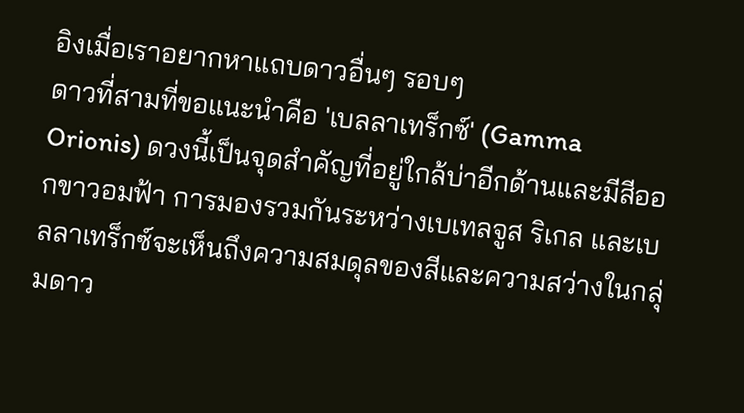อิงเมื่อเราอยากหาแถบดาวอื่นๆ รอบๆ
ดาวที่สามที่ขอแนะนำคือ 'เบลลาเทร็กซ์' (Gamma Orionis) ดวงนี้เป็นจุดสำคัญที่อยู่ใกล้บ่าอีกด้านและมีสีออกขาวอมฟ้า การมองรวมกันระหว่างเบเทลจูส ริเกล และเบลลาเทร็กซ์จะเห็นถึงความสมดุลของสีและความสว่างในกลุ่มดาว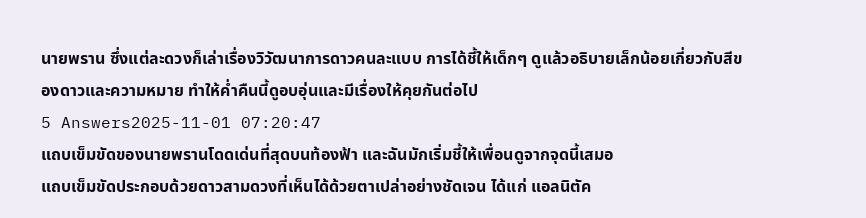นายพราน ซึ่งแต่ละดวงก็เล่าเรื่องวิวัฒนาการดาวคนละแบบ การได้ชี้ให้เด็กๆ ดูแล้วอธิบายเล็กน้อยเกี่ยวกับสีของดาวและความหมาย ทำให้ค่ำคืนนี้ดูอบอุ่นและมีเรื่องให้คุยกันต่อไป
5 Answers2025-11-01 07:20:47
แถบเข็มขัดของนายพรานโดดเด่นที่สุดบนท้องฟ้า และฉันมักเริ่มชี้ให้เพื่อนดูจากจุดนี้เสมอ
แถบเข็มขัดประกอบด้วยดาวสามดวงที่เห็นได้ด้วยตาเปล่าอย่างชัดเจน ได้แก่ แอลนิตัค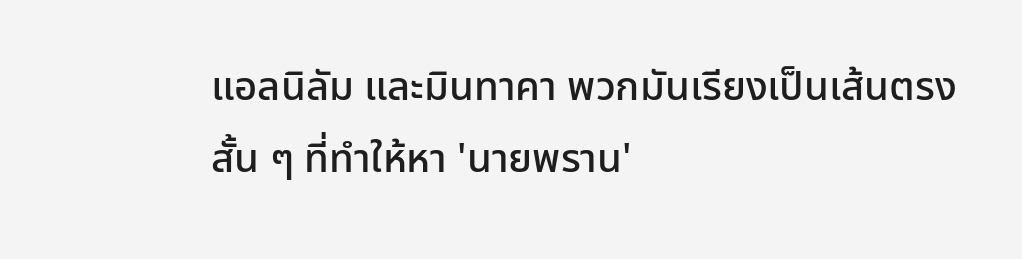แอลนิลัม และมินทาคา พวกมันเรียงเป็นเส้นตรงสั้น ๆ ที่ทำให้หา 'นายพราน'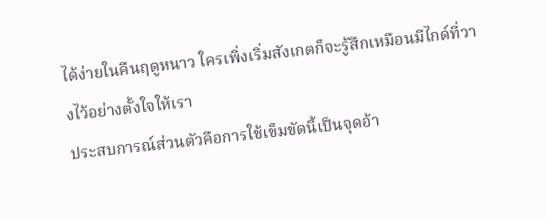ได้ง่ายในคืนฤดูหนาว ใครเพิ่งเริ่มสังเกตก็จะรู้สึกเหมือนมีไกด์ที่วางไว้อย่างตั้งใจให้เรา
ประสบการณ์ส่วนตัวคือการใช้เข็มขัดนี้เป็นจุดอ้า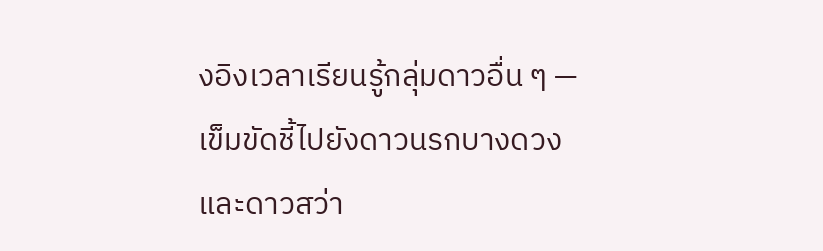งอิงเวลาเรียนรู้กลุ่มดาวอื่น ๆ — เข็มขัดชี้ไปยังดาวนรกบางดวงและดาวสว่า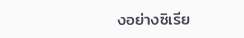งอย่างซิเรีย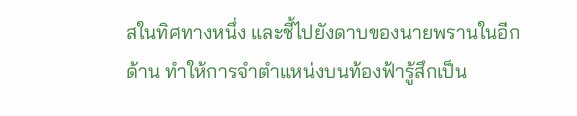สในทิศทางหนึ่ง และชี้ไปยังดาบของนายพรานในอีกด้าน ทำให้การจำตำแหน่งบนท้องฟ้ารู้สึกเป็น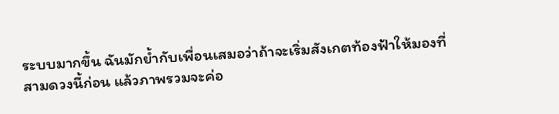ระบบมากขึ้น ฉันมักย้ำกับเพื่อนเสมอว่าถ้าจะเริ่มสังเกตท้องฟ้าให้มองที่สามดวงนี้ก่อน แล้วภาพรวมจะค่อ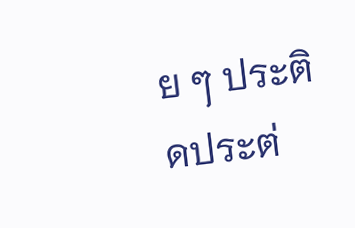ย ๆ ประติดประต่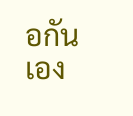อกันเอง